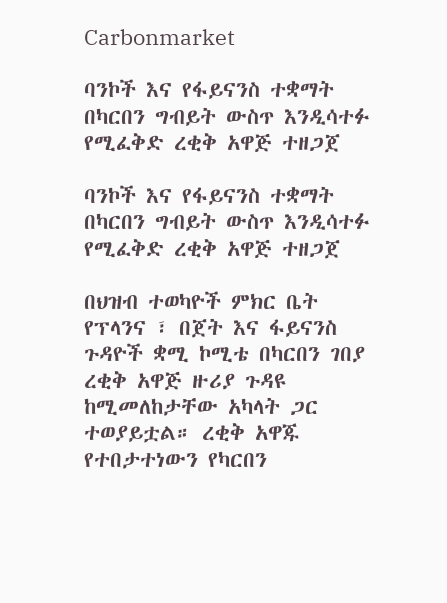Carbonmarket

ባንኮች እና የፋይናንስ ተቋማት በካርበን ግብይት ውስጥ እንዲሳተፉ የሚፈቅድ ረቂቅ አዋጅ ተዘጋጀ

ባንኮች እና የፋይናንስ ተቋማት በካርበን ግብይት ውስጥ እንዲሳተፉ የሚፈቅድ ረቂቅ አዋጅ ተዘጋጀ

በህዝብ ተወካዮች ምክር ቤት የፕላንና ፣ በጀት እና ፋይናንስ ጉዳዮች ቋሚ ኮሚቴ በካርበን ገበያ ረቂቅ አዋጅ ዙሪያ ጉዳዩ ከሚመለከታቸው አካላት ጋር ተወያይቷል። ረቂቅ አዋጁ የተበታተነውን የካርበን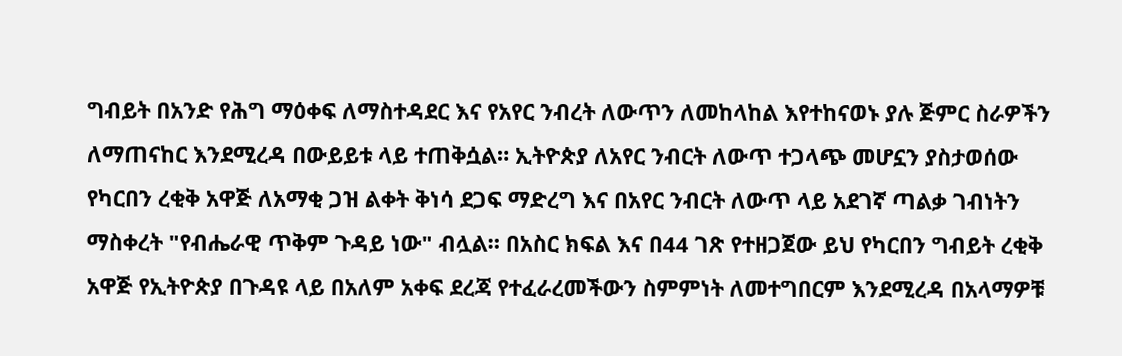ግብይት በአንድ የሕግ ማዕቀፍ ለማስተዳደር እና የአየር ንብረት ለውጥን ለመከላከል እየተከናወኑ ያሉ ጅምር ስራዎችን ለማጠናከር እንደሚረዳ በውይይቱ ላይ ተጠቅሷል። ኢትዮጵያ ለአየር ንብርት ለውጥ ተጋላጭ መሆኗን ያስታወሰው የካርበን ረቂቅ አዋጅ ለአማቂ ጋዝ ልቀት ቅነሳ ደጋፍ ማድረግ እና በአየር ንብርት ለውጥ ላይ አደገኛ ጣልቃ ገብነትን ማስቀረት "የብሔራዊ ጥቅም ጉዳይ ነው" ብሏል። በአስር ክፍል እና በ44 ገጽ የተዘጋጀው ይህ የካርበን ግብይት ረቂቅ አዋጅ የኢትዮጵያ በጉዳዩ ላይ በአለም አቀፍ ደረጃ የተፈራረመችውን ስምምነት ለመተግበርም እንደሚረዳ በአላማዎቹ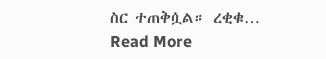ስር ተጠቅሷል። ረቂቁ…
Read More